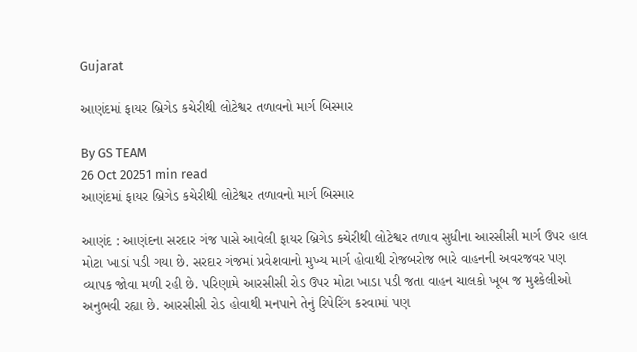Gujarat

આણંદમાં ફાયર બ્રિગેડ કચેરીથી લોટેશ્વર તળાવનો માર્ગ બિસ્માર

By GS TEAM
26 Oct 20251 min read
આણંદમાં ફાયર બ્રિગેડ કચેરીથી લોટેશ્વર તળાવનો માર્ગ બિસ્માર

આણંદ : આણંદના સરદાર ગંજ પાસે આવેલી ફાયર બ્રિગેડ કચેરીથી લોટેશ્વર તળાવ સુધીના આરસીસી માર્ગ ઉપર હાલ મોટા ખાડાં પડી ગયા છે. સરદાર ગંજમાં પ્રવેશવાનો મુખ્ય માર્ગ હોવાથી રોજબરોજ ભારે વાહનની અવરજવર પણ વ્યાપક જોવા મળી રહી છે. પરિણામે આરસીસી રોડ ઉપર મોટા ખાડા પડી જતા વાહન ચાલકો ખૂબ જ મુશ્કેલીઓ અનુભવી રહ્યા છે. આરસીસી રોડ હોવાથી મનપાને તેનું રિપેરિંગ કરવામાં પણ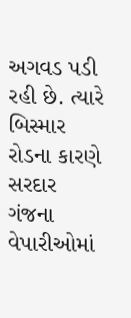અગવડ પડી રહી છે. ત્યારે બિસ્માર રોડના કારણે સરદાર ગંજના વેપારીઓમાં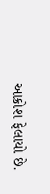આક્રોશ ફેલાયો છે.